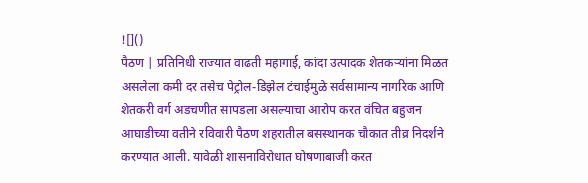![]()
पैठण | प्रतिनिधी राज्यात वाढती महागाई, कांदा उत्पादक शेतकऱ्यांना मिळत असलेला कमी दर तसेच पेट्रोल-डिझेल टंचाईमुळे सर्वसामान्य नागरिक आणि शेतकरी वर्ग अडचणीत सापडला असल्याचा आरोप करत वंचित बहुजन आघाडीच्या वतीने रविवारी पैठण शहरातील बसस्थानक चौकात तीव्र निदर्शने करण्यात आली. यावेळी शासनाविरोधात घोषणाबाजी करत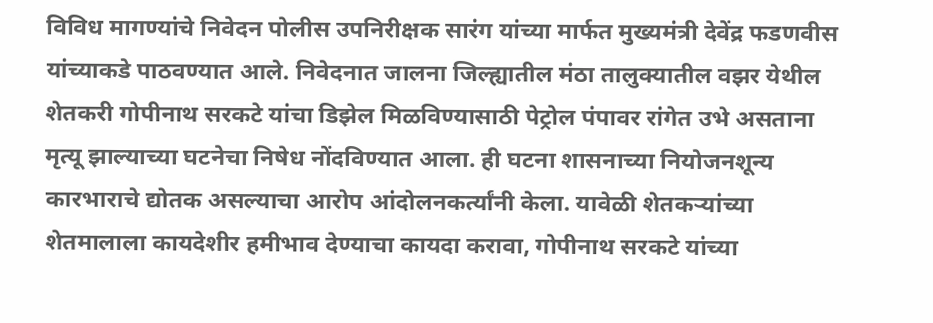विविध मागण्यांचे निवेदन पोलीस उपनिरीक्षक सारंग यांच्या मार्फत मुख्यमंत्री देवेंद्र फडणवीस यांच्याकडे पाठवण्यात आले. निवेदनात जालना जिल्ह्यातील मंठा तालुक्यातील वझर येथील शेतकरी गोपीनाथ सरकटे यांचा डिझेल मिळविण्यासाठी पेट्रोल पंपावर रांगेत उभे असताना मृत्यू झाल्याच्या घटनेचा निषेध नोंदविण्यात आला. ही घटना शासनाच्या नियोजनशून्य कारभाराचे द्योतक असल्याचा आरोप आंदोलनकर्त्यांनी केला. यावेळी शेतकऱ्यांच्या शेतमालाला कायदेशीर हमीभाव देण्याचा कायदा करावा, गोपीनाथ सरकटे यांच्या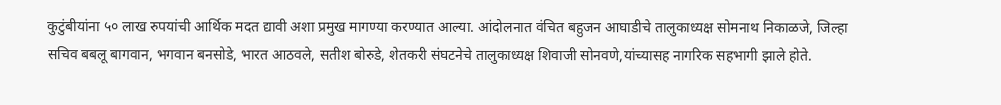कुटुंबीयांना ५० लाख रुपयांची आर्थिक मदत द्यावी अशा प्रमुख मागण्या करण्यात आल्या. आंदोलनात वंचित बहुजन आघाडीचे तालुकाध्यक्ष सोमनाथ निकाळजे, जिल्हा सचिव बबलू बागवान, भगवान बनसोडे, भारत आठवले, सतीश बोरुडे, शेतकरी संघटनेचे तालुकाध्यक्ष शिवाजी सोनवणे,यांच्यासह नागरिक सहभागी झाले होते.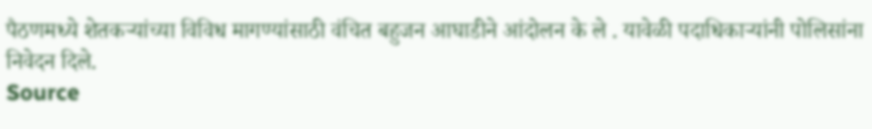पैठणमध्ये शेतकऱ्यांच्या विविध मागण्यांसाठी वंचित बहुजन आघाडीने आंदोलन के ले . यावेळी पदाधिकाऱ्यांनी पोलिसांना निवेदन दिले.
Source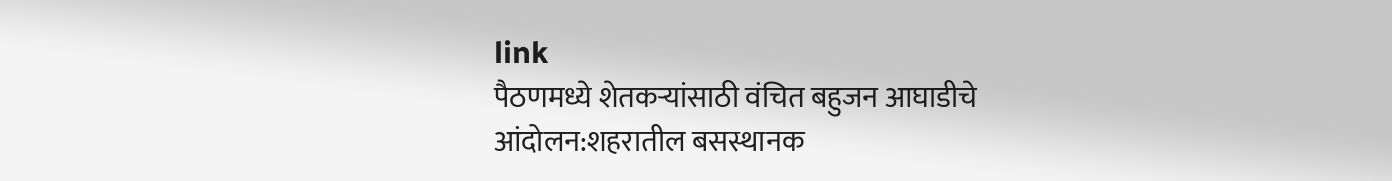link
पैठणमध्ये शेतकऱ्यांसाठी वंचित बहुजन आघाडीचे आंदोलन:शहरातील बसस्थानक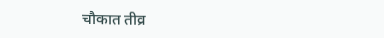चौकात तीव्र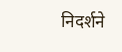निदर्शने